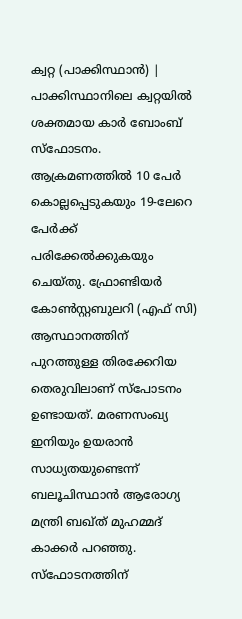ക്വറ്റ (പാക്കിസ്ഥാൻ) | പാക്കിസ്ഥാനിലെ ക്വറ്റയിൽ ശക്തമായ കാർ ബോംബ് സ്ഫോടനം. ആക്രമണത്തിൽ 10 പേർ കൊല്ലപ്പെടുകയും 19-ലേറെ പേർക്ക് പരിക്കേൽക്കുകയും ചെയ്തു. ഫ്രോണ്ടിയർ കോൺസ്റ്റബുലറി (എഫ് സി) ആസ്ഥാനത്തിന് പുറത്തുള്ള തിരക്കേറിയ തെരുവിലാണ് സ്പോടനം ഉണ്ടായത്. മരണസംഖ്യ ഇനിയും ഉയരാൻ സാധ്യതയുണ്ടെന്ന് ബലൂചിസ്ഥാൻ ആരോഗ്യ മന്ത്രി ബഖ്ത് മുഹമ്മദ് കാക്കർ പറഞ്ഞു.
സ്ഫോടനത്തിന്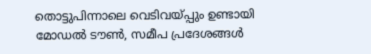തൊട്ടുപിന്നാലെ വെടിവയ്പ്പും ഉണ്ടായി
മോഡൽ ടൗൺ, സമീപ പ്രദേശങ്ങൾ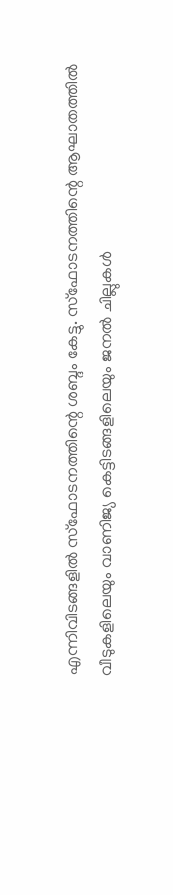എന്നിവിടങ്ങളിൽ സ്ഫോടനത്തിന്റെ ശബ്ദം കേട്ടു. സ്ഫോടനത്തിന്റെ ആഘാതത്തിൽ വീടുകളിലെയും വാണിജ്യ കെട്ടിടങ്ങളിലെയും ജനൽ ചില്ലുകൾ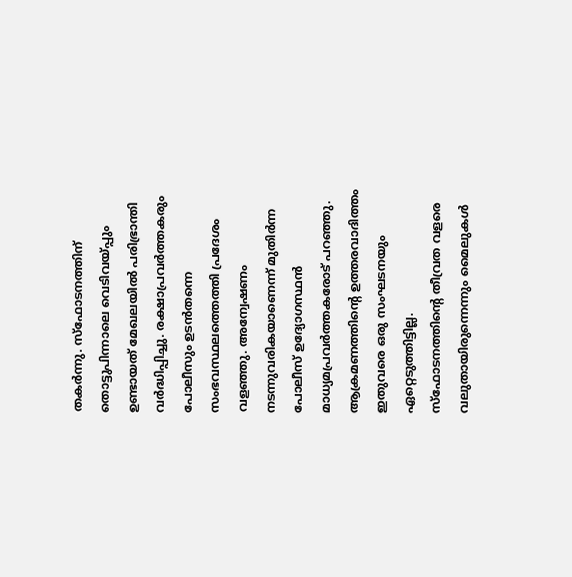തകർന്നു. സ്ഫോടനത്തിന് തൊട്ടുപിന്നാലെ വെടിവയ്പ്പും ഉണ്ടായത് മേഖലയിൽ പരിഭ്രാന്തി വർദ്ധിപ്പിച്ചു. രക്ഷാപ്രവർത്തകരും പോലീസും ഉടൻതന്നെ സംഭവസ്ഥലത്തെത്തി പ്രദേശം വളഞ്ഞു. അന്വേഷണം നടന്നുവരികയാണെന്ന് മുതിർന്ന പോലീസ് ഉദ്യോഗസ്ഥൻ മാധ്യമപ്രവർത്തകരോട് പറഞ്ഞു.
ആക്രമണത്തിന്റെ ഉത്തരവാദിത്തം ഇതുവരെ ഒരു സംഘടനയും ഏറ്റെടുത്തിട്ടില്ല.
സ്ഫോടനത്തിൻ്റെ തീവ്രത വളരെ വലുതായിരുന്നെന്നും മൈലുകൾ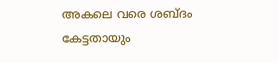അകലെ വരെ ശബ്ദം കേട്ടതായും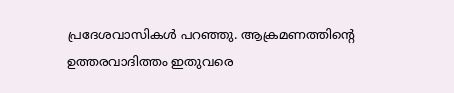പ്രദേശവാസികൾ പറഞ്ഞു. ആക്രമണത്തിന്റെ ഉത്തരവാദിത്തം ഇതുവരെ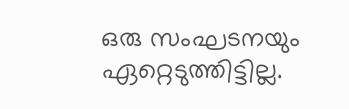ഒരു സംഘടനയും ഏറ്റെടുത്തിട്ടില്ല.